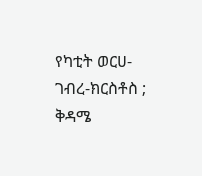የካቲት ወርሀ-ገብረ-ክርስቶስ ;
ቅዳሜ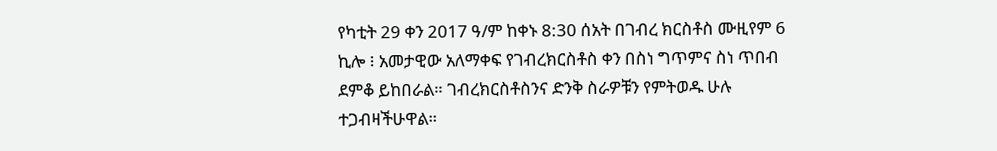የካቲት 29 ቀን 2017 ዓ/ም ከቀኑ 8:30 ሰአት በገብረ ክርስቶስ ሙዚየም 6 ኪሎ ፧ አመታዊው አለማቀፍ የገብረክርስቶስ ቀን በስነ ግጥምና ስነ ጥበብ ደምቆ ይከበራል። ገብረክርስቶስንና ድንቅ ስራዎቹን የምትወዱ ሁሉ ተጋብዛችሁዋል።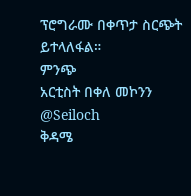ፕሮግራሙ በቀጥታ ስርጭት ይተላለፋል።
ምንጭ
አርቲስት በቀለ መኮንን
@Seiloch
ቅዳሜ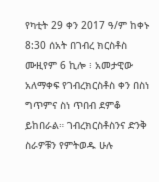የካቲት 29 ቀን 2017 ዓ/ም ከቀኑ 8:30 ሰአት በገብረ ክርስቶስ ሙዚየም 6 ኪሎ ፧ አመታዊው አለማቀፍ የገብረክርስቶስ ቀን በስነ ግጥምና ስነ ጥበብ ደምቆ ይከበራል። ገብረክርስቶስንና ድንቅ ስራዎቹን የምትወዱ ሁሉ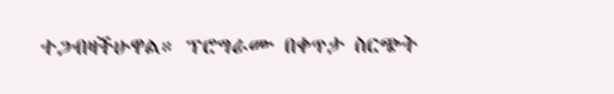ተጋብዛችሁዋል። ፕሮግራሙ በቀጥታ ስርጭት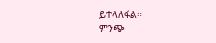ይተላለፋል።
ምንጭ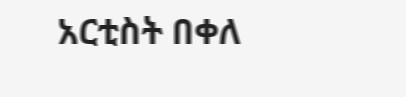አርቲስት በቀለ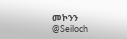መኮንን
@Seiloch